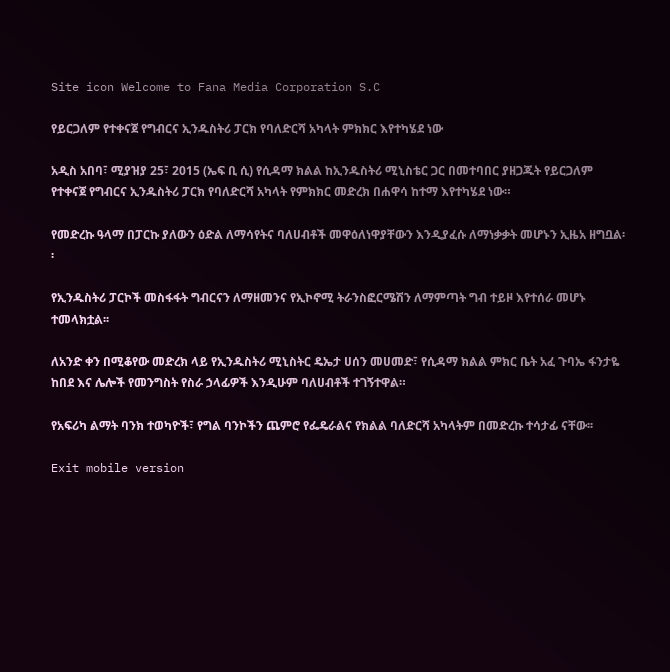Site icon Welcome to Fana Media Corporation S.C

የይርጋለም የተቀናጀ የግብርና ኢንዱስትሪ ፓርክ የባለድርሻ አካላት ምክክር እየተካሄደ ነው

አዲስ አበባ፣ ሚያዝያ 25፣ 2015 (ኤፍ ቢ ሲ) የሲዳማ ክልል ከኢንዱስትሪ ሚኒስቴር ጋር በመተባበር ያዘጋጁት የይርጋለም የተቀናጀ የግብርና ኢንዱስትሪ ፓርክ የባለድርሻ አካላት የምክክር መድረክ በሐዋሳ ከተማ እየተካሄደ ነው።

የመድረኩ ዓላማ በፓርኩ ያለውን ዕድል ለማሳየትና ባለሀብቶች መዋዕለነዋያቸውን እንዲያፈሱ ለማነቃቃት መሆኑን ኢዜአ ዘግቧል፡፡

የኢንዱስትሪ ፓርኮች መስፋፋት ግብርናን ለማዘመንና የኢኮኖሚ ትራንስፎርሜሽን ለማምጣት ግብ ተይዞ እየተሰራ መሆኑ ተመላክቷል፡፡

ለአንድ ቀን በሚቆየው መድረክ ላይ የኢንዱስትሪ ሚኒስትር ዴኤታ ሀሰን መሀመድ፣ የሲዳማ ክልል ምክር ቤት አፈ ጉባኤ ፋንታዬ ከበደ እና ሌሎች የመንግስት የስራ ኃላፊዎች እንዲሁም ባለሀብቶች ተገኝተዋል።

የአፍሪካ ልማት ባንክ ተወካዮች፣ የግል ባንኮችን ጨምሮ የፌዴራልና የክልል ባለድርሻ አካላትም በመድረኩ ተሳታፊ ናቸው፡፡

Exit mobile version